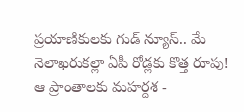ప్రయాణికులకు గుడ్ న్యూస్.. మే నెలాఖరుకల్లా ఏపీ రోడ్లకు కొత్త రూపు! ఆ ప్రాంతాలకు మహర్దశ -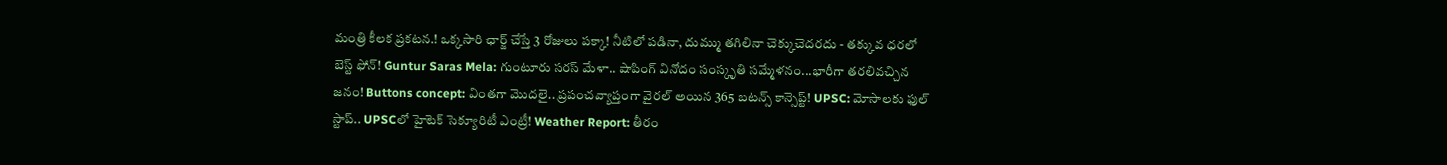మంత్రి కీలక ప్రకటన.! ఒక్కసారి ఛార్జ్ చేస్తే 3 రోజులు పక్కా! నీటిలో పడినా, దుమ్ము తగిలినా చెక్కుచెదరదు - తక్కువ ధరలో బెస్ట్ ఫోన్! Guntur Saras Mela: గుంటూరు సరస్ మేళా.. షాపింగ్ వినోదం సంస్కృతి సమ్మేళనం...భారీగా తరలివచ్చిన జనం! Buttons concept: వింతగా మొదలై.. ప్రపంచవ్యాప్తంగా వైరల్ అయిన 365 బటన్స్ కాన్సెప్ట్! UPSC: మోసాలకు ఫుల్ స్టాప్.. UPSCలో హైటెక్ సెక్యూరిటీ ఎంట్రీ! Weather Report: తీరం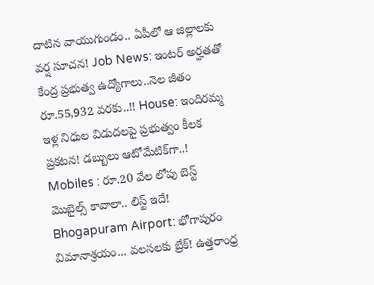దాటిన వాయుగుండం.. ఏపీలో ఆ జిల్లాలకు వర్ష సూచన! Job News: ఇంటర్ అర్హతతో కేంద్ర ప్రభుత్వ ఉద్యోగాలు..నెల జీతం రూ.55,932 వరకు..!! House: ఇందిరమ్మ ఇళ్ల నిధుల విడుదలపై ప్రభుత్వం కీలక ప్రకటన! డబ్బులు ఆటోమేటిక్‌గా..! Mobiles : రూ.20 వేల లోపు బెస్ట్ మొబైల్స్ కావాలా.. లిస్ట్ ఇదే! Bhogapuram Airport: భోగాపురం విమానాశ్రయం... వలసలకు బ్రేక్! ఉత్తరాంధ్ర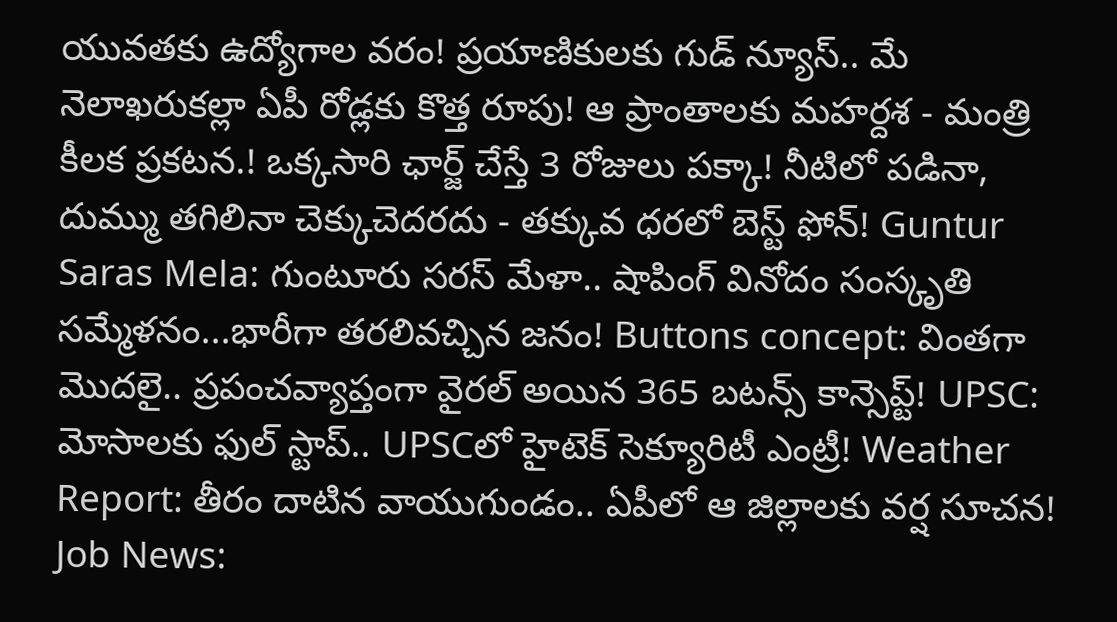యువతకు ఉద్యోగాల వరం! ప్రయాణికులకు గుడ్ న్యూస్.. మే నెలాఖరుకల్లా ఏపీ రోడ్లకు కొత్త రూపు! ఆ ప్రాంతాలకు మహర్దశ - మంత్రి కీలక ప్రకటన.! ఒక్కసారి ఛార్జ్ చేస్తే 3 రోజులు పక్కా! నీటిలో పడినా, దుమ్ము తగిలినా చెక్కుచెదరదు - తక్కువ ధరలో బెస్ట్ ఫోన్! Guntur Saras Mela: గుంటూరు సరస్ మేళా.. షాపింగ్ వినోదం సంస్కృతి సమ్మేళనం...భారీగా తరలివచ్చిన జనం! Buttons concept: వింతగా మొదలై.. ప్రపంచవ్యాప్తంగా వైరల్ అయిన 365 బటన్స్ కాన్సెప్ట్! UPSC: మోసాలకు ఫుల్ స్టాప్.. UPSCలో హైటెక్ సెక్యూరిటీ ఎంట్రీ! Weather Report: తీరం దాటిన వాయుగుండం.. ఏపీలో ఆ జిల్లాలకు వర్ష సూచన! Job News: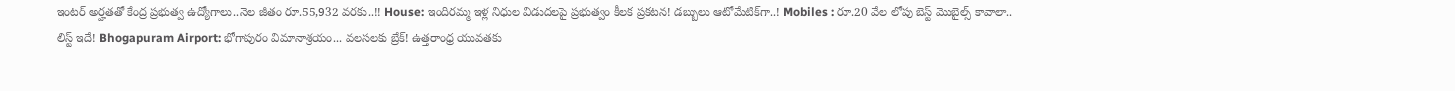ఇంటర్ అర్హతతో కేంద్ర ప్రభుత్వ ఉద్యోగాలు..నెల జీతం రూ.55,932 వరకు..!! House: ఇందిరమ్మ ఇళ్ల నిధుల విడుదలపై ప్రభుత్వం కీలక ప్రకటన! డబ్బులు ఆటోమేటిక్‌గా..! Mobiles : రూ.20 వేల లోపు బెస్ట్ మొబైల్స్ కావాలా.. లిస్ట్ ఇదే! Bhogapuram Airport: భోగాపురం విమానాశ్రయం... వలసలకు బ్రేక్! ఉత్తరాంధ్ర యువతకు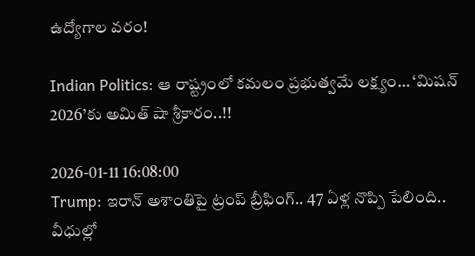ఉద్యోగాల వరం!

Indian Politics: ఆ రాష్ట్రంలో కమలం ప్రభుత్వమే లక్ష్యం… ‘మిషన్ 2026’కు అమిత్ షా శ్రీకారం..!!

2026-01-11 16:08:00
Trump: ఇరాన్ అశాంతిపై ట్రంప్ బ్రీఫింగ్.. 47 ఏళ్ల నొప్పి పేలింది.. వీధుల్లో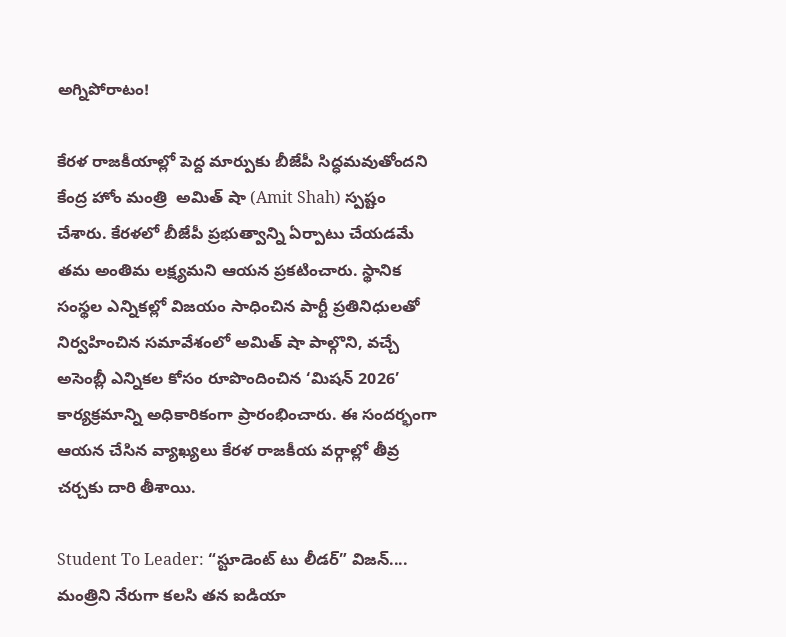అగ్నిపోరాటం!

కేరళ రాజకీయాల్లో పెద్ద మార్పుకు బీజేపీ సిద్ధమవుతోందని కేంద్ర హోం మంత్రి  అమిత్ షా (Amit Shah) స్పష్టం చేశారు. కేరళలో బీజేపీ ప్రభుత్వాన్ని ఏర్పాటు చేయడమే తమ అంతిమ లక్ష్యమని ఆయన ప్రకటించారు. స్థానిక సంస్థల ఎన్నికల్లో విజయం సాధించిన పార్టీ ప్రతినిధులతో నిర్వహించిన సమావేశంలో అమిత్ షా పాల్గొని, వచ్చే అసెంబ్లీ ఎన్నికల కోసం రూపొందించిన ‘మిషన్ 2026’ కార్యక్రమాన్ని అధికారికంగా ప్రారంభించారు. ఈ సందర్భంగా ఆయన చేసిన వ్యాఖ్యలు కేరళ రాజకీయ వర్గాల్లో తీవ్ర చర్చకు దారి తీశాయి.

Student To Leader: “స్టూడెంట్ టు లీడర్” విజన్‌.... మంత్రిని నేరుగా కలసి తన ఐడియా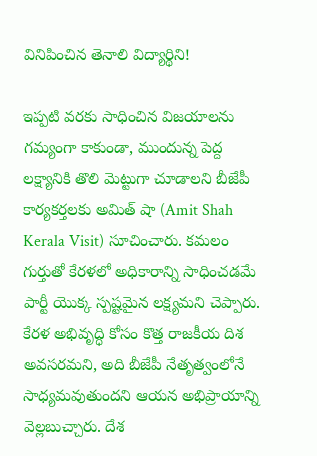వినిపించిన తెనాలి విద్యార్థిని!

ఇప్పటి వరకు సాధించిన విజయాలను గమ్యంగా కాకుండా, ముందున్న పెద్ద లక్ష్యానికి తొలి మెట్టుగా చూడాలని బీజేపీ కార్యకర్తలకు అమిత్ షా (Amit Shah Kerala Visit) సూచించారు. కమలం గుర్తుతో కేరళలో అధికారాన్ని సాధించడమే పార్టీ యొక్క స్పష్టమైన లక్ష్యమని చెప్పారు. కేరళ అభివృద్ధి కోసం కొత్త రాజకీయ దిశ అవసరమని, అది బీజేపీ నేతృత్వంలోనే సాధ్యమవుతుందని ఆయన అభిప్రాయాన్ని వెల్లబుచ్చారు. దేశ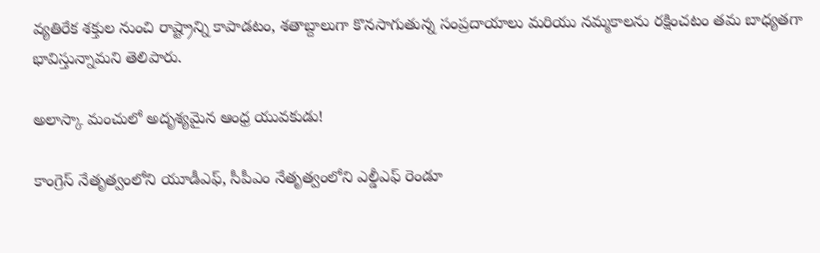వ్యతిరేక శక్తుల నుంచి రాష్ట్రాన్ని కాపాడటం, శతాబ్దాలుగా కొనసాగుతున్న సంప్రదాయాలు మరియు నమ్మకాలను రక్షించటం తమ బాధ్యతగా భావిస్తున్నామని తెలిపారు.

అలాస్కా మంచులో అదృశ్యమైన ఆంధ్ర యువకుడు!

కాంగ్రెస్ నేతృత్వంలోని యూడీఎఫ్, సీపీఎం నేతృత్వంలోని ఎల్డీఎఫ్ రెండూ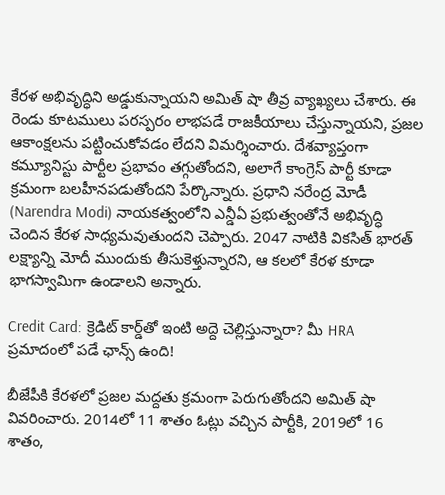కేరళ అభివృద్ధిని అడ్డుకున్నాయని అమిత్ షా తీవ్ర వ్యాఖ్యలు చేశారు. ఈ రెండు కూటములు పరస్పరం లాభపడే రాజకీయాలు చేస్తున్నాయని, ప్రజల ఆకాంక్షలను పట్టించుకోవడం లేదని విమర్శించారు. దేశవ్యాప్తంగా కమ్యూనిస్టు పార్టీల ప్రభావం తగ్గుతోందని, అలాగే కాంగ్రెస్ పార్టీ కూడా క్రమంగా బలహీనపడుతోందని పేర్కొన్నారు. ప్రధాని నరేంద్ర మోడీ (Narendra Modi) నాయకత్వంలోని ఎన్డీఏ ప్రభుత్వంతోనే అభివృద్ధి చెందిన కేరళ సాధ్యమవుతుందని చెప్పారు. 2047 నాటికి వికసిత్ భారత్ లక్ష్యాన్ని మోదీ ముందుకు తీసుకెళ్తున్నారని, ఆ కలలో కేరళ కూడా భాగస్వామిగా ఉండాలని అన్నారు.

Credit Card: క్రెడిట్ కార్డ్‌తో ఇంటి అద్దె చెల్లిస్తున్నారా? మీ HRA ప్రమాదంలో పడే ఛాన్స్‌ ఉంది!

బీజేపీకి కేరళలో ప్రజల మద్దతు క్రమంగా పెరుగుతోందని అమిత్ షా వివరించారు. 2014లో 11 శాతం ఓట్లు వచ్చిన పార్టీకి, 2019లో 16 శాతం,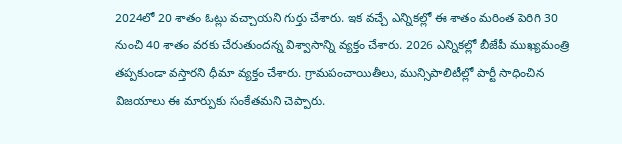2024లో 20 శాతం ఓట్లు వచ్చాయని గుర్తు చేశారు. ఇక వచ్చే ఎన్నికల్లో ఈ శాతం మరింత పెరిగి 30 నుంచి 40 శాతం వరకు చేరుతుందన్న విశ్వాసాన్ని వ్యక్తం చేశారు. 2026 ఎన్నికల్లో బీజేపీ ముఖ్యమంత్రి తప్పకుండా వస్తారని ధీమా వ్యక్తం చేశారు. గ్రామపంచాయితీలు, మున్సిపాలిటీల్లో పార్టీ సాధించిన విజయాలు ఈ మార్పుకు సంకేతమని చెప్పారు.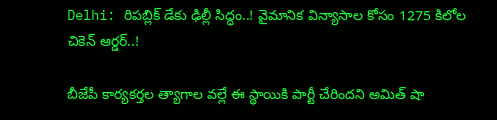Delhi: రిపబ్లిక్ డేకు ఢిల్లీ సిద్ధం..! వైమానిక విన్యాసాల కోసం 1275 కిలోల చికెన్ ఆర్డర్..!

బీజేపీ కార్యకర్తల త్యాగాల వల్లే ఈ స్థాయికి పార్టీ చేరిందని అమిత్ షా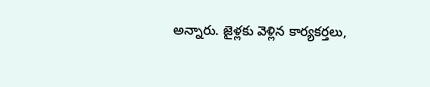అన్నారు. జైళ్లకు వెళ్లిన కార్యకర్తలు,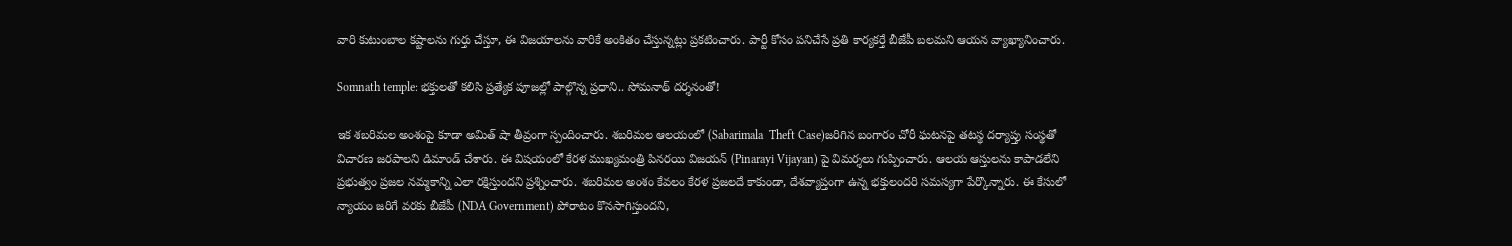వారి కుటుంబాల కష్టాలను గుర్తు చేస్తూ, ఈ విజయాలను వారికే అంకితం చేస్తున్నట్లు ప్రకటించారు. పార్టీ కోసం పనిచేసే ప్రతి కార్యకర్తే బీజేపీ బలమని ఆయన వ్యాఖ్యానించారు.

Somnath temple: భక్తులతో కలిసి ప్రత్యేక పూజల్లో పాల్గొన్న ప్రధాని.. సోమనాథ్ దర్శనంతో!

ఇక శబరిమల అంశంపై కూడా అమిత్ షా తీవ్రంగా స్పందించారు. శబరిమల ఆలయంలో (Sabarimala  Theft Case)జరిగిన బంగారం చోరీ ఘటనపై తటస్థ దర్యాప్తు సంస్థతో విచారణ జరపాలని డిమాండ్ చేశారు. ఈ విషయంలో కేరళ ముఖ్యమంత్రి పినరయి విజయన్ (Pinarayi Vijayan) పై విమర్శలు గుప్పించారు. ఆలయ ఆస్తులను కాపాడలేని ప్రభుత్వం ప్రజల నమ్మకాన్ని ఎలా రక్షిస్తుందని ప్రశ్నించారు. శబరిమల అంశం కేవలం కేరళ ప్రజలదే కాకుండా, దేశవ్యాప్తంగా ఉన్న భక్తులందరి సమస్యగా పేర్కొన్నారు. ఈ కేసులో న్యాయం జరిగే వరకు బీజేపీ (NDA Government) పోరాటం కొనసాగిస్తుందని,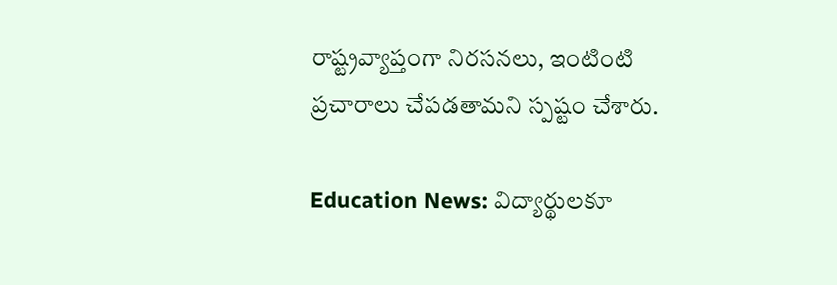రాష్ట్రవ్యాప్తంగా నిరసనలు, ఇంటింటి ప్రచారాలు చేపడతామని స్పష్టం చేశారు.

Education News: విద్యార్థులకూ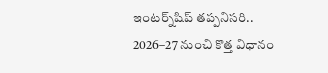ఇంటర్న్‌షిప్ తప్పనిసరి.. 2026–27 నుంచి కొత్త విధానం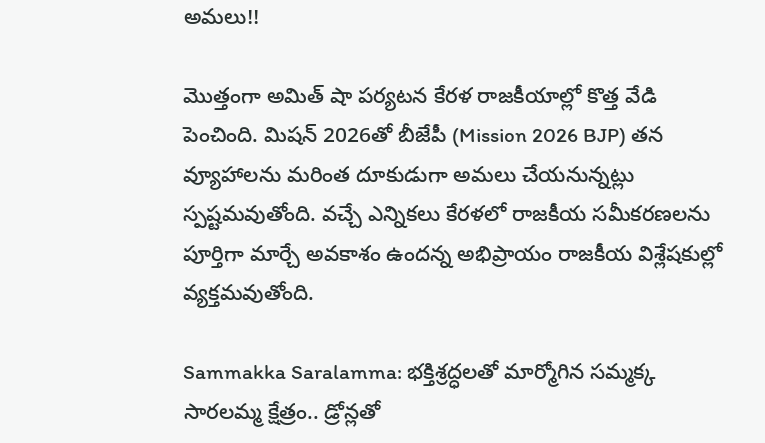అమలు!!

మొత్తంగా అమిత్ షా పర్యటన కేరళ రాజకీయాల్లో కొత్త వేడి పెంచింది. మిషన్ 2026తో బీజేపీ (Mission 2026 BJP) తన వ్యూహాలను మరింత దూకుడుగా అమలు చేయనున్నట్లు స్పష్టమవుతోంది. వచ్చే ఎన్నికలు కేరళలో రాజకీయ సమీకరణలను పూర్తిగా మార్చే అవకాశం ఉందన్న అభిప్రాయం రాజకీయ విశ్లేషకుల్లో వ్యక్తమవుతోంది.

Sammakka Saralamma: భక్తిశ్రద్ధలతో మార్మోగిన సమ్మక్క సారలమ్మ క్షేత్రం.. డ్రోన్లతో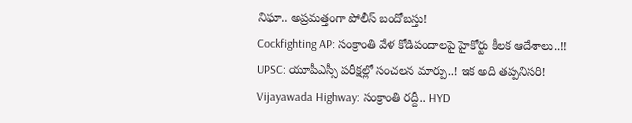నిఘా.. అప్రమత్తంగా పోలీస్ బందోబస్తు!
Cockfighting AP: సంక్రాంతి వేళ కోడిపందాలపై హైకోర్టు కీలక ఆదేశాలు..!!
UPSC: యూపీఎస్సీ పరీక్షల్లో సంచలన మార్పు..! ఇక అది తప్పనిసరి!
Vijayawada Highway: సంక్రాంతి రద్దీ.. HYD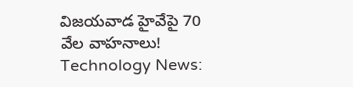విజయవాడ హైవేపై 70 వేల వాహనాలు!
Technology News: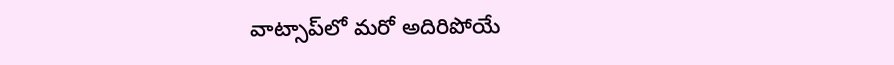వాట్సాప్‌లో మరో అదిరిపోయే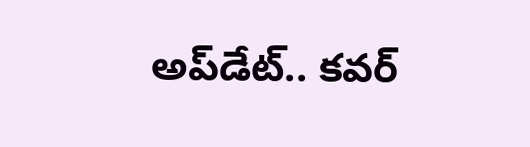అప్‌డేట్.. కవర్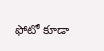ఫోటో కూడా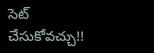సెట్ చేసుకోవచ్చు!!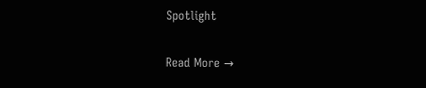Spotlight

Read More →